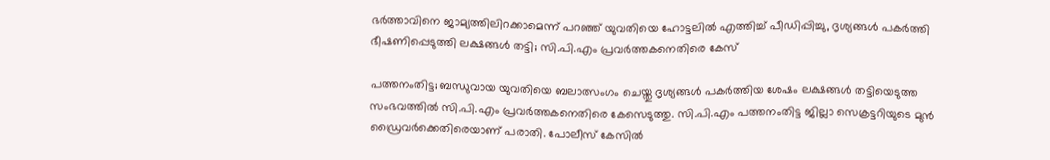ഭര്‍ത്താവിനെ ജാമ്യത്തിലിറക്കാമെന്ന് പറഞ്ഞ് യുവതിയെ ഹോട്ടലില്‍ എത്തിച്ച് പീഡിപ്പിച്ചു, ദൃശ്യങ്ങള്‍ പകര്‍ത്തി ഭീഷണിപ്പെടുത്തി ലക്ഷങ്ങള്‍ തട്ടി; സി.പി.എം പ്രവര്‍ത്തകനെതിരെ കേസ്

പത്തനംതിട്ട; ബന്ധുവായ യുവതിയെ ബലാത്സംഗം ചെയ്തു ദൃശ്യങ്ങള്‍ പകര്‍ത്തിയ ശേഷം ലക്ഷങ്ങള്‍ തട്ടിയെടുത്ത സംഭവത്തില്‍ സി.പി.എം പ്രവര്‍ത്തകനെതിരെ കേസെടുത്തു. സി.പി.എം പത്തനംതിട്ട ജില്ലാ സെക്രട്ടറിയുടെ മുന്‍ ഡ്രൈവര്‍ക്കെതിരെയാണ് പരാതി. പോലീസ് കേസില്‍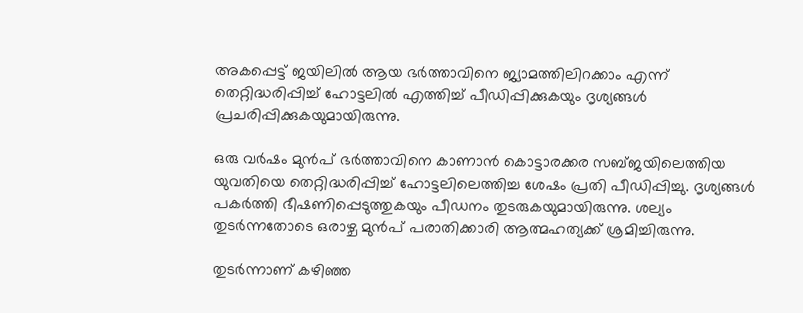അകപ്പെട്ട് ജയിലില്‍ ആയ ഭര്‍ത്താവിനെ ജ്യാമത്തിലിറക്കാം എന്ന് തെറ്റിദ്ധരിപ്പിച്ച് ഹോട്ടലില്‍ എത്തിച്ച് പീഡിപ്പിക്കുകയും ദൃശ്യങ്ങള്‍ പ്രചരിപ്പിക്കുകയുമായിരുന്നു.

ഒരു വര്‍ഷം മുന്‍പ് ഭര്‍ത്താവിനെ കാണാന്‍ കൊട്ടാരക്കര സബ്ജയിലെത്തിയ യുവതിയെ തെറ്റിദ്ധരിപ്പിച്ച് ഹോട്ടലിലെത്തിച്ച ശേഷം പ്രതി പീഡിപ്പിച്ചു. ദൃശ്യങ്ങള്‍ പകര്‍ത്തി ഭീഷണിപ്പെടുത്തുകയും പീഡനം തുടരുകയുമായിരുന്നു. ശല്യം തുടര്‍ന്നതോടെ ഒരാഴ്ച മുന്‍പ് പരാതിക്കാരി ആത്മഹത്യക്ക് ശ്രമിച്ചിരുന്നു.

തുടര്‍ന്നാണ് കഴിഞ്ഞ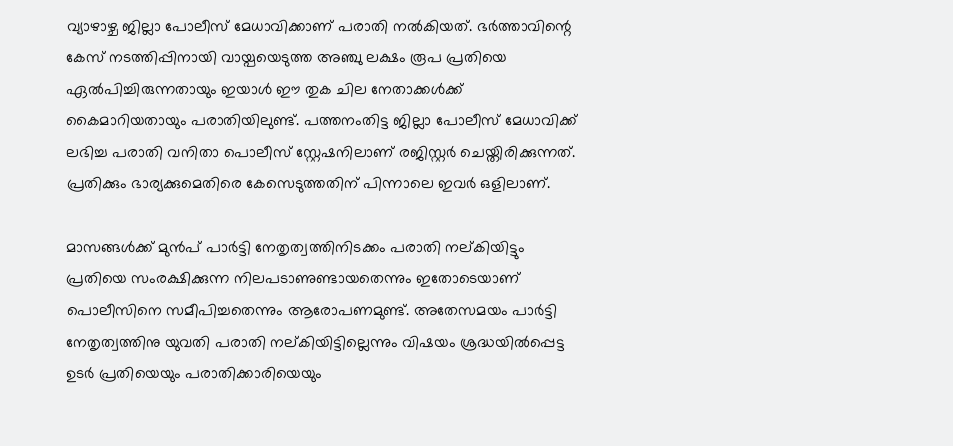വ്യാഴാഴ്ച ജില്ലാ പോലീസ് മേധാവിക്കാണ് പരാതി നല്‍കിയത്. ഭര്‍ത്താവിന്റെ കേസ് നടത്തിപ്പിനായി വായ്പയെടുത്ത അഞ്ചു ലക്ഷം രൂപ പ്രതിയെ ഏല്‍പിച്ചിരുന്നതായും ഇയാള്‍ ഈ തുക ചില നേതാക്കള്‍ക്ക് കൈമാറിയതായും പരാതിയിലുണ്ട്. പത്തനംതിട്ട ജില്ലാ പോലീസ് മേധാവിക്ക് ലഭിച്ച പരാതി വനിതാ പൊലീസ് സ്റ്റേഷനിലാണ് രജിസ്റ്റര്‍ ചെയ്തിരിക്കുന്നത്. പ്രതിക്കും ഭാര്യക്കുമെതിരെ കേസെടുത്തതിന് പിന്നാലെ ഇവര്‍ ഒളിലാണ്.

മാസങ്ങള്‍ക്ക് മുന്‍പ് പാര്‍ട്ടി നേതൃത്വത്തിനിടക്കം പരാതി നല്കിയിട്ടും പ്രതിയെ സംരക്ഷിക്കുന്ന നിലപടാണുണ്ടായതെന്നും ഇതോടെയാണ് പൊലീസിനെ സമീപിച്ചതെന്നും ആരോപണമുണ്ട്. അതേസമയം പാര്‍ട്ടി നേതൃത്വത്തിനു യുവതി പരാതി നല്കിയിട്ടില്ലെന്നും വിഷയം ശ്രദ്ധയില്‍പ്പെട്ട ഉടര്‍ പ്രതിയെയും പരാതിക്കാരിയെയും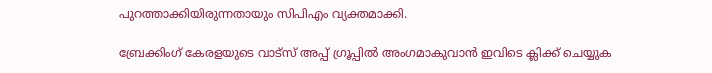പുറത്താക്കിയിരുന്നതായും സിപിഎം വ്യക്തമാക്കി.

ബ്രേക്കിംഗ് കേരളയുടെ വാട്സ് അപ്പ് ഗ്രൂപ്പിൽ അംഗമാകുവാൻ ഇവിടെ ക്ലിക്ക് ചെയ്യുക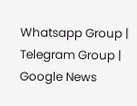Whatsapp Group | Telegram Group | Google News